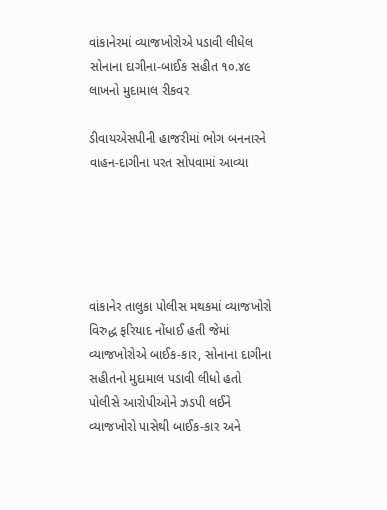વાંકાનેરમાં વ્યાજખોરોએ પડાવી લીધેલ સોનાના દાગીના-બાઈક સહીત ૧૦.૪૯ લાખનો મુદામાલ રીકવર

ડીવાયએસપીની હાજરીમાં ભોગ બનનારને વાહન-દાગીના પરત સોપવામાં આવ્યા





વાંકાનેર તાલુકા પોલીસ મથકમાં વ્યાજખોરો વિરુદ્ધ ફરિયાદ નોંધાઈ હતી જેમાં વ્યાજખોરોએ બાઈક-કાર, સોનાના દાગીના સહીતનો મુદામાલ પડાવી લીધો હતો પોલીસે આરોપીઓને ઝડપી લઈને વ્યાજખોરો પાસેથી બાઈક-કાર અને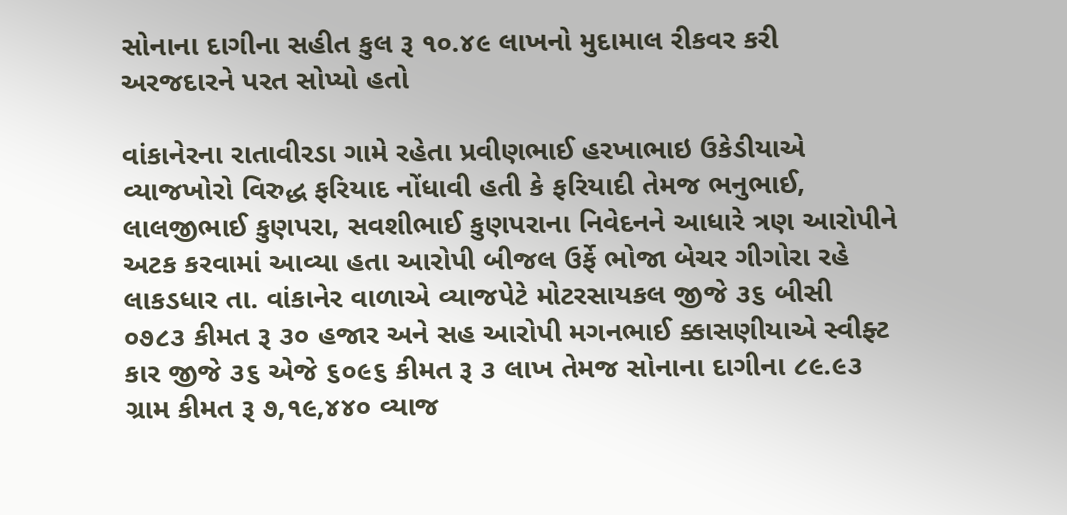સોનાના દાગીના સહીત કુલ રૂ ૧૦.૪૯ લાખનો મુદામાલ રીકવર કરી અરજદારને પરત સોપ્યો હતો

વાંકાનેરના રાતાવીરડા ગામે રહેતા પ્રવીણભાઈ હરખાભાઇ ઉકેડીયાએ વ્યાજખોરો વિરુદ્ધ ફરિયાદ નોંધાવી હતી કે ફરિયાદી તેમજ ભનુભાઈ, લાલજીભાઈ કુણપરા, સવશીભાઈ કુણપરાના નિવેદનને આધારે ત્રણ આરોપીને અટક કરવામાં આવ્યા હતા આરોપી બીજલ ઉર્ફે ભોજા બેચર ગીગોરા રહે લાકડધાર તા. વાંકાનેર વાળાએ વ્યાજપેટે મોટરસાયકલ જીજે ૩૬ બીસી ૦૭૮૩ કીમત રૂ ૩૦ હજાર અને સહ આરોપી મગનભાઈ ક્કાસણીયાએ સ્વીફ્ટ કાર જીજે ૩૬ એજે ૬૦૯૬ કીમત રૂ ૩ લાખ તેમજ સોનાના દાગીના ૮૯.૯૩ ગ્રામ કીમત રૂ ૭,૧૯,૪૪૦ વ્યાજ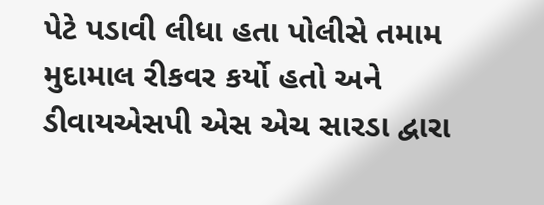પેટે પડાવી લીધા હતા પોલીસે તમામ મુદામાલ રીકવર કર્યો હતો અને ડીવાયએસપી એસ એચ સારડા દ્વારા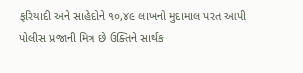ફરિયાદી અને સાહેદોને ૧૦,૪૯ લાખનો મુદામાલ પરત આપી પોલીસ પ્રજાની મિત્ર છે ઉક્તિને સાર્થક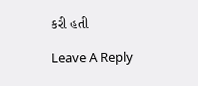કરી હતી

Leave A Reply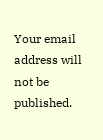Your email address will not be published.